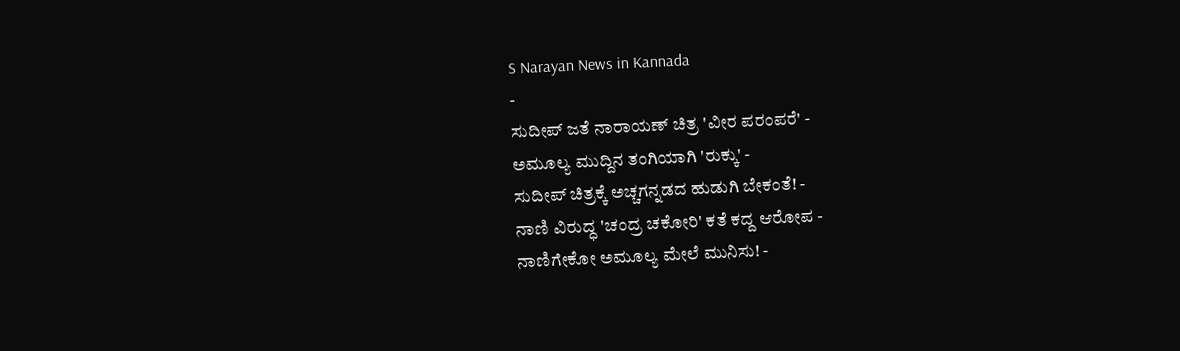S Narayan News in Kannada
-
ಸುದೀಪ್ ಜತೆ ನಾರಾಯಣ್ ಚಿತ್ರ 'ವೀರ ಪರಂಪರೆ' -
ಅಮೂಲ್ಯ ಮುದ್ದಿನ ತಂಗಿಯಾಗಿ 'ರುಕ್ಕು' -
ಸುದೀಪ್ ಚಿತ್ರಕ್ಕೆ ಅಚ್ಚಗನ್ನಡದ ಹುಡುಗಿ ಬೇಕಂತೆ! -
ನಾಣಿ ವಿರುದ್ಧ 'ಚಂದ್ರ ಚಕೋರಿ' ಕತೆ ಕದ್ದ ಆರೋಪ -
ನಾಣಿಗೇಕೋ ಅಮೂಲ್ಯ ಮೇಲೆ ಮುನಿಸು! -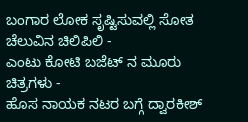ಬಂಗಾರ ಲೋಕ ಸೃಷ್ಟಿಸುವಲ್ಲಿ ಸೋತ ಚೆಲುವಿನ ಚಿಲಿಪಿಲಿ -
ಎಂಟು ಕೋಟಿ ಬಜೆಟ್ ನ ಮೂರು ಚಿತ್ರಗಳು -
ಹೊಸ ನಾಯಕ ನಟರ ಬಗ್ಗೆ ದ್ವಾರಕೀಶ್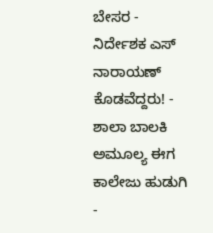ಬೇಸರ -
ನಿರ್ದೇಶಕ ಎಸ್ ನಾರಾಯಣ್ ಕೊಡವೆದ್ದರು! -
ಶಾಲಾ ಬಾಲಕಿ ಅಮೂಲ್ಯ ಈಗ ಕಾಲೇಜು ಹುಡುಗಿ -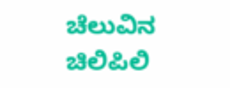ಚೆಲುವಿನ ಚಿಲಿಪಿಲಿ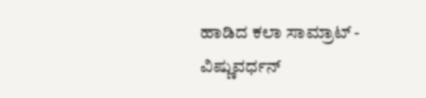ಹಾಡಿದ ಕಲಾ ಸಾಮ್ರಾಟ್ -
ವಿಷ್ಣುವರ್ಧನ್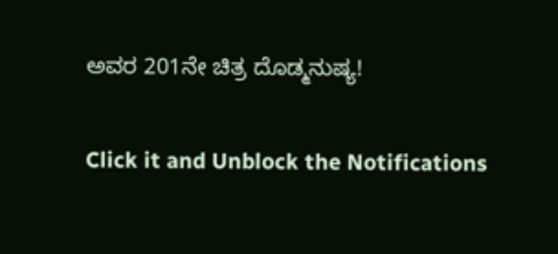ಅವರ 201ನೇ ಚಿತ್ರ ದೊಡ್ಮನುಷ್ಯ!


Click it and Unblock the Notifications